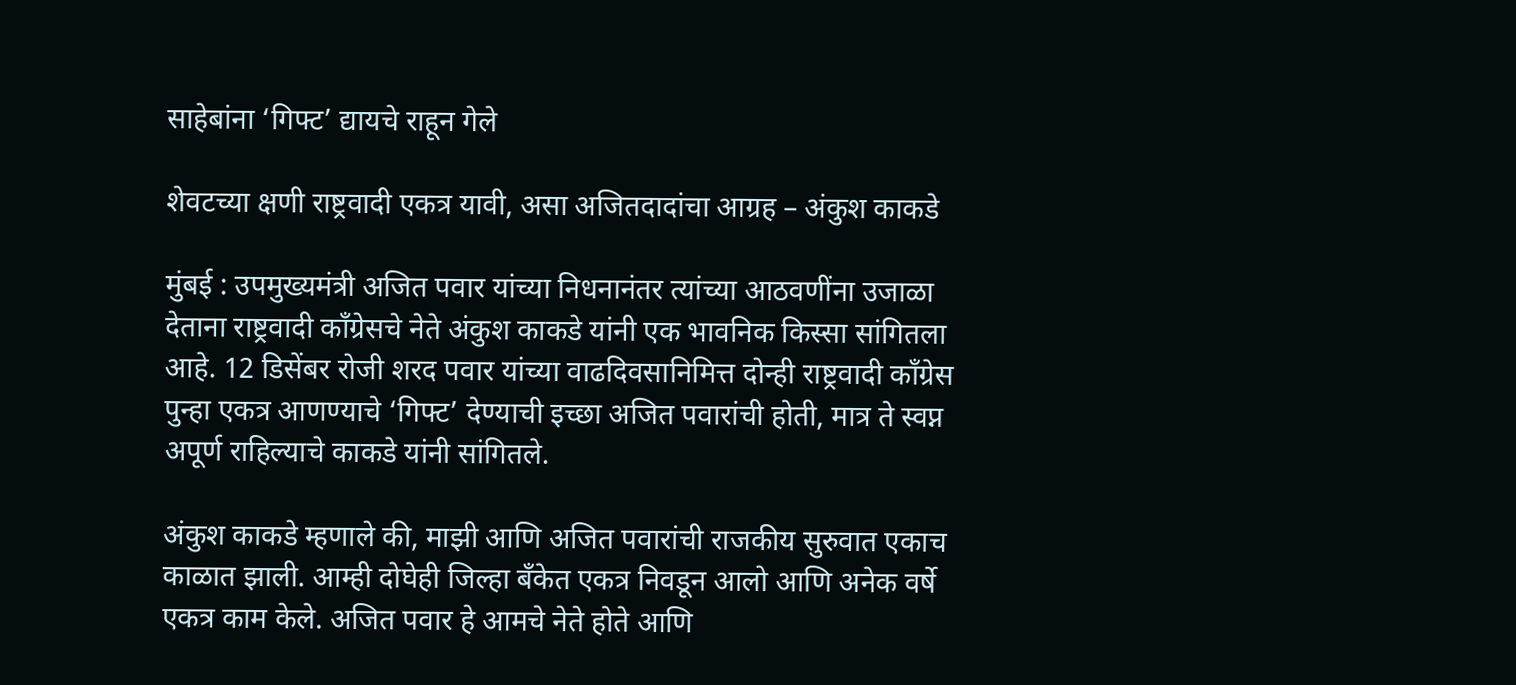साहेबांना ‘गिफ्ट’ द्यायचे राहून गेले

शेवटच्या क्षणी राष्ट्रवादी एकत्र यावी, असा अजितदादांचा आग्रह – अंकुश काकडे

मुंबई : उपमुख्यमंत्री अजित पवार यांच्या निधनानंतर त्यांच्या आठवणींना उजाळा देताना राष्ट्रवादी काँग्रेसचे नेते अंकुश काकडे यांनी एक भावनिक किस्सा सांगितला आहे. 12 डिसेंबर रोजी शरद पवार यांच्या वाढदिवसानिमित्त दोन्ही राष्ट्रवादी काँग्रेस पुन्हा एकत्र आणण्याचे ‘गिफ्ट’ देण्याची इच्छा अजित पवारांची होती, मात्र ते स्वप्न अपूर्ण राहिल्याचे काकडे यांनी सांगितले.

अंकुश काकडे म्हणाले की, माझी आणि अजित पवारांची राजकीय सुरुवात एकाच काळात झाली. आम्ही दोघेही जिल्हा बँकेत एकत्र निवडून आलो आणि अनेक वर्षे एकत्र काम केले. अजित पवार हे आमचे नेते होते आणि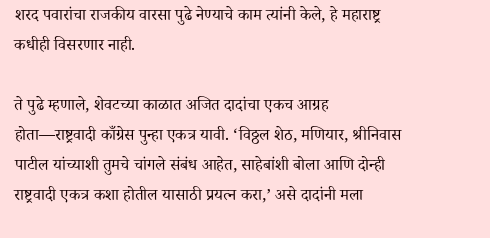शरद पवारांचा राजकीय वारसा पुढे नेण्याचे काम त्यांनी केले, हे महाराष्ट्र कधीही विसरणार नाही.

ते पुढे म्हणाले, शेवटच्या काळात अजित दादांचा एकच आग्रह होता—राष्ट्रवादी काँग्रेस पुन्हा एकत्र यावी. ‘विठ्ठल शेठ, मणियार, श्रीनिवास पाटील यांच्याशी तुमचे चांगले संबंध आहेत, साहेबांशी बोला आणि दोन्ही राष्ट्रवादी एकत्र कशा होतील यासाठी प्रयत्न करा,’ असे दादांनी मला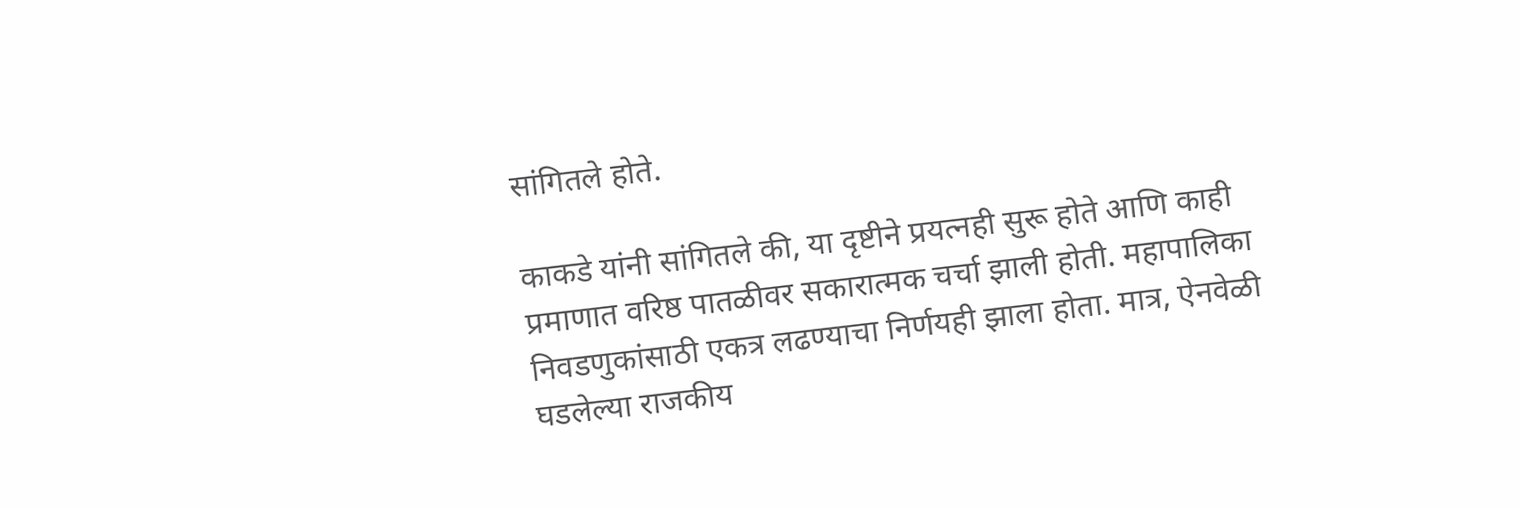सांगितले होते.

काकडे यांनी सांगितले की, या दृष्टीने प्रयत्नही सुरू होते आणि काही प्रमाणात वरिष्ठ पातळीवर सकारात्मक चर्चा झाली होती. महापालिका निवडणुकांसाठी एकत्र लढण्याचा निर्णयही झाला होता. मात्र, ऐनवेळी घडलेल्या राजकीय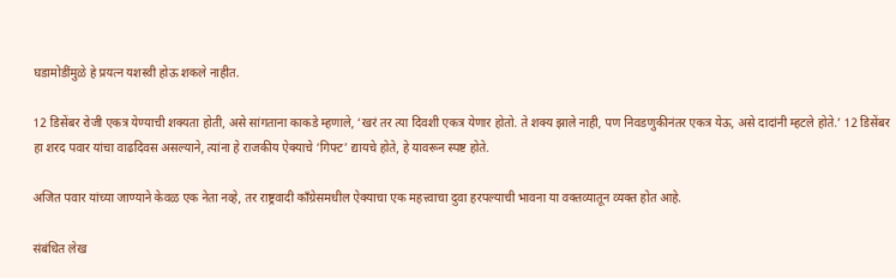घडामोडींमुळे हे प्रयत्न यशस्वी होऊ शकले नाहीत.

12 डिसेंबर रोजी एकत्र येण्याची शक्यता होती, असे सांगताना काकडे म्हणाले, ‘खरं तर त्या दिवशी एकत्र येणार होतो. ते शक्य झाले नाही, पण निवडणुकीनंतर एकत्र येऊ, असे दादांनी म्हटले होते.’ 12 डिसेंबर हा शरद पवार यांचा वाढदिवस असल्याने, त्यांना हे राजकीय ऐक्याचे ‘गिफ्ट’ द्यायचे होते, हे यावरून स्पष्ट होते.

अजित पवार यांच्या जाण्याने केवळ एक नेता नव्हे, तर राष्ट्रवादी काँग्रेसमधील ऐक्याचा एक महत्त्वाचा दुवा हरपल्याची भावना या वक्तव्यातून व्यक्त होत आहे.

संबंधित लेख